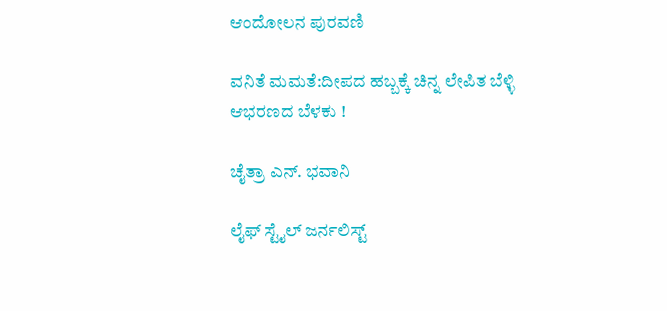ಆಂದೋಲನ ಪುರವಣಿ

ವನಿತೆ ಮಮತೆ:ದೀಪದ ಹಬ್ಬಕ್ಕೆ ಚಿನ್ನ ಲೇಪಿತ ಬೆಳ್ಳಿ ಆಭರಣದ ಬೆಳಕು !

ಚೈತ್ರಾ ಎನ್. ಭವಾನಿ

ಲೈಫ್ ಸ್ಟೈಲ್ ಜರ್ನಲಿಸ್ಟ್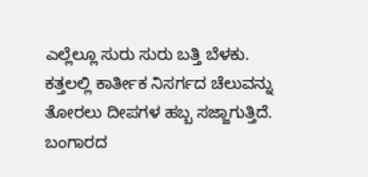ಎಲ್ಲೆಲ್ಲೂ ಸುರು ಸುರು ಬತ್ತಿ ಬೆಳಕು. ಕತ್ತಲಲ್ಲಿ ಕಾರ್ತೀಕ ನಿಸರ್ಗದ ಚೆಲುವನ್ನು ತೋರಲು ದೀಪಗಳ ಹಬ್ಬ ಸಜ್ಜಾಗುತ್ತಿದೆ. ಬಂಗಾರದ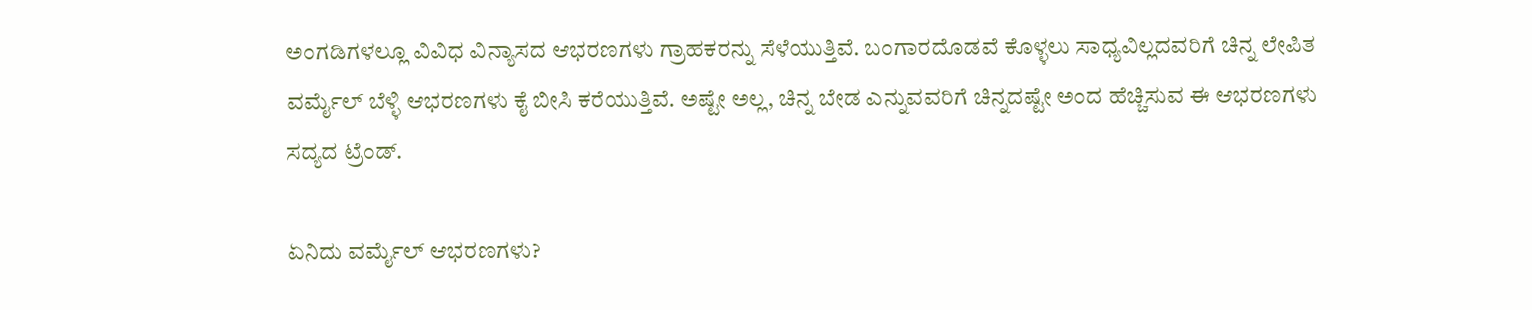ಅಂಗಡಿಗಳಲ್ಲೂ ವಿವಿಧ ವಿನ್ಯಾಸದ ಆಭರಣಗಳು ಗ್ರಾಹಕರನ್ನು ಸೆಳೆಯುತ್ತಿವೆ. ಬಂಗಾರದೊಡವೆ ಕೊಳ್ಳಲು ಸಾಧ್ಯವಿಲ್ಲದವರಿಗೆ ಚಿನ್ನ ಲೇಪಿತ ವರ್ಮೈಲ್ ಬೆಳ್ಳಿ ಆಭರಣಗಳು ಕೈ ಬೀಸಿ ಕರೆಯುತ್ತಿವೆ. ಅಷ್ಟೇ ಅಲ್ಲ, ಚಿನ್ನ ಬೇಡ ಎನ್ನುವವರಿಗೆ ಚಿನ್ನದಷ್ಟೇ ಅಂದ ಹೆಚ್ಚಿಸುವ ಈ ಆಭರಣಗಳು ಸದ್ಯದ ಟ್ರೆಂಡ್.

ಏನಿದು ವರ್ಮೈಲ್ ಆಭರಣಗಳು?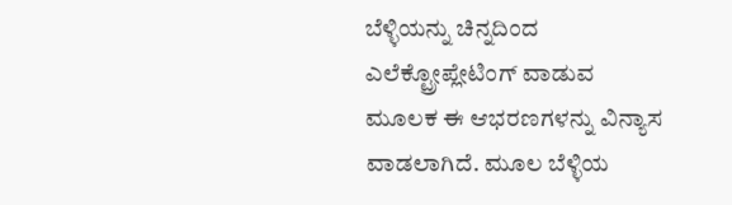ಬೆಳ್ಳಿಯನ್ನು ಚಿನ್ನದಿಂದ ಎಲೆಕ್ಟ್ರೋಪ್ಲೇಟಿಂಗ್ ವಾಡುವ ಮೂಲಕ ಈ ಆಭರಣಗಳನ್ನು ವಿನ್ಯಾಸ ವಾಡಲಾಗಿದೆ. ಮೂಲ ಬೆಳ್ಳಿಯ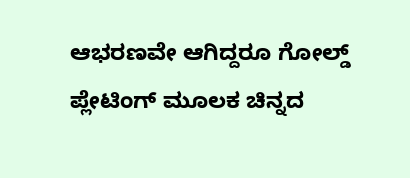ಆಭರಣವೇ ಆಗಿದ್ದರೂ ಗೋಲ್ಡ್ ಪ್ಲೇಟಿಂಗ್ ಮೂಲಕ ಚಿನ್ನದ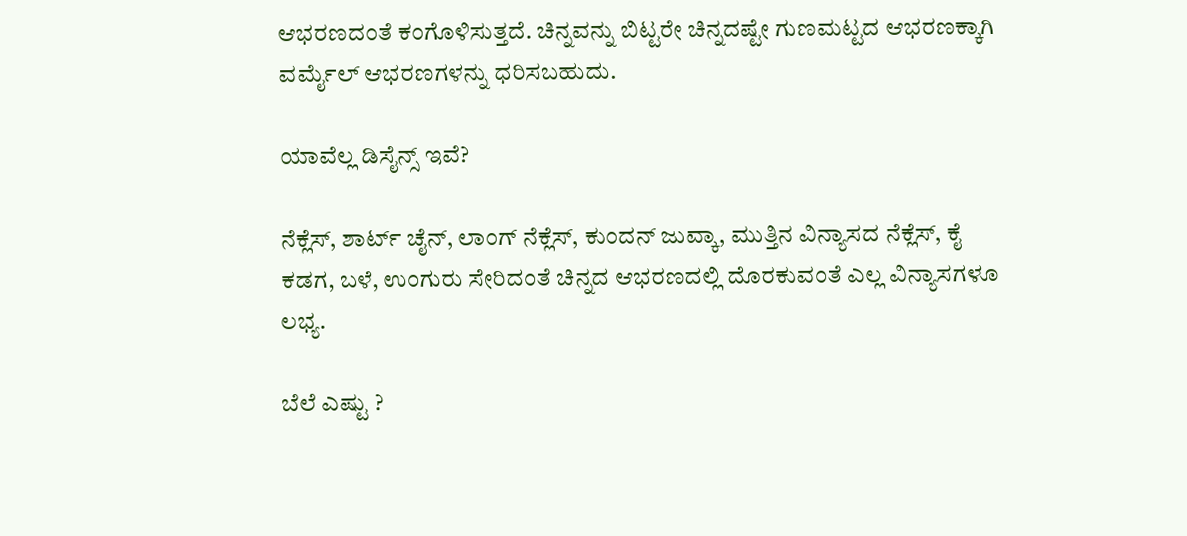ಆಭರಣದಂತೆ ಕಂಗೊಳಿಸುತ್ತದೆ. ಚಿನ್ನವನ್ನು ಬಿಟ್ಟರೇ ಚಿನ್ನದಷ್ಟೇ ಗುಣಮಟ್ಟದ ಆಭರಣಕ್ಕಾಗಿ ವರ್ಮೈಲ್ ಆಭರಣಗಳನ್ನು ಧರಿಸಬಹುದು.

ಯಾವೆಲ್ಲ ಡಿಸೈನ್ಸ್ ಇವೆ?

ನೆಕ್ಲೆಸ್, ಶಾರ್ಟ್ ಚೈನ್, ಲಾಂಗ್ ನೆಕ್ಲೆಸ್, ಕುಂದನ್ ಜುವ್ಕಾ, ಮುತ್ತಿನ ವಿನ್ಯಾಸದ ನೆಕ್ಲೆಸ್, ಕೈ ಕಡಗ, ಬಳೆ, ಉಂಗುರು ಸೇರಿದಂತೆ ಚಿನ್ನದ ಆಭರಣದಲ್ಲಿ ದೊರಕುವಂತೆ ಎಲ್ಲ ವಿನ್ಯಾಸಗಳೂ ಲಭ್ಯ.

ಬೆಲೆ ಎಷ್ಟು ?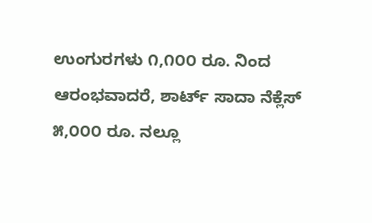ಉಂಗುರಗಳು ೧,೧೦೦ ರೂ. ನಿಂದ ಆರಂಭವಾದರೆ, ಶಾರ್ಟ್ ಸಾದಾ ನೆಕ್ಲೆಸ್ ೫,೦೦೦ ರೂ. ನಲ್ಲೂ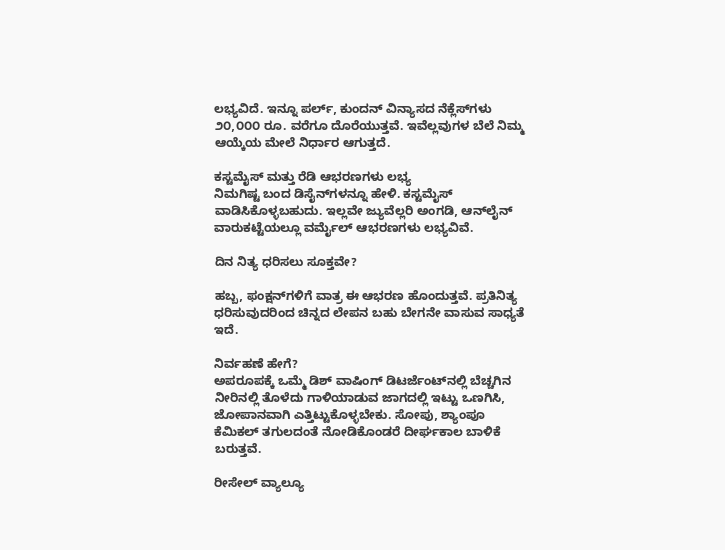ಲಭ್ಯವಿದೆ. ಇನ್ನೂ ಪರ್ಲ್, ಕುಂದನ್ ವಿನ್ಯಾಸದ ನೆಕ್ಲೆಸ್‌ಗಳು ೨೦,೦೦೦ ರೂ. ವರೆಗೂ ದೊರೆಯುತ್ತವೆ. ಇವೆಲ್ಲವುಗಳ ಬೆಲೆ ನಿಮ್ಮ ಆಯ್ಕೆಯ ಮೇಲೆ ನಿರ್ಧಾರ ಆಗುತ್ತದೆ.

ಕಸ್ಟಮೈಸ್ ಮತ್ತು ರೆಡಿ ಆಭರಣಗಳು ಲಭ್ಯ
ನಿಮಗಿಷ್ಟ ಬಂದ ಡಿಸೈನ್‌ಗಳನ್ನೂ ಹೇಳಿ. ಕಸ್ಟಮೈಸ್ ವಾಡಿಸಿಕೊಳ್ಳಬಹುದು. ಇಲ್ಲವೇ ಜ್ಯುವೆಲ್ಲರಿ ಅಂಗಡಿ, ಆನ್‌ಲೈನ್ ವಾರುಕಟ್ಟೆಯಲ್ಲೂ ವರ್ಮೈಲ್ ಆಭರಣಗಳು ಲಭ್ಯವಿವೆ.

ದಿನ ನಿತ್ಯ ಧರಿಸಲು ಸೂಕ್ತವೇ?

ಹಬ್ಬ, ಫಂಕ್ಷನ್‌ಗಳಿಗೆ ವಾತ್ರ ಈ ಆಭರಣ ಹೊಂದುತ್ತವೆ. ಪ್ರತಿನಿತ್ಯ ಧರಿಸುವುದರಿಂದ ಚಿನ್ನದ ಲೇಪನ ಬಹು ಬೇಗನೇ ವಾಸುವ ಸಾಧ್ಯತೆ ಇದೆ.

ನಿರ್ವಹಣೆ ಹೇಗೆ?
ಅಪರೂಪಕ್ಕೆ ಒಮ್ಮೆ ಡಿಶ್ ವಾಷಿಂಗ್ ಡಿಟರ್ಜೆಂಟ್‌ನಲ್ಲಿ ಬೆಚ್ಚಗಿನ ನೀರಿನಲ್ಲಿ ತೊಳೆದು ಗಾಳಿಯಾಡುವ ಜಾಗದಲ್ಲಿ ಇಟ್ಟು ಒಣಗಿಸಿ, ಜೋಪಾನವಾಗಿ ಎತ್ತಿಟ್ಟುಕೊಳ್ಳಬೇಕು. ಸೋಪು, ಶ್ಯಾಂಪೂ ಕೆಮಿಕಲ್ ತಗುಲದಂತೆ ನೋಡಿಕೊಂಡರೆ ದೀರ್ಘಕಾಲ ಬಾಳಿಕೆ ಬರುತ್ತವೆ.

ರೀಸೇಲ್ ವ್ಯಾಲ್ಯೂ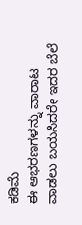ಕಡಿಮೆ
ಈ ಆಭರಣಗಳನ್ನು ವಾರಾಟ ವಾಡಲು ಬಯಸಿದರೇ ಇದರ ಬೆಲೆ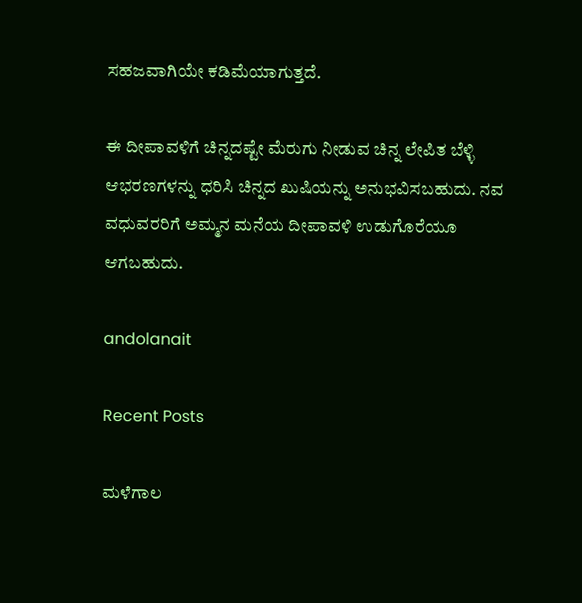ಸಹಜವಾಗಿಯೇ ಕಡಿಮೆಯಾಗುತ್ತದೆ.

ಈ ದೀಪಾವಳಿಗೆ ಚಿನ್ನದಷ್ಟೇ ಮೆರುಗು ನೀಡುವ ಚಿನ್ನ ಲೇಪಿತ ಬೆಳ್ಳಿ ಆಭರಣಗಳನ್ನು ಧರಿಸಿ ಚಿನ್ನದ ಖುಷಿಯನ್ನು ಅನುಭವಿಸಬಹುದು. ನವ ವಧುವರರಿಗೆ ಅಮ್ಮನ ಮನೆಯ ದೀಪಾವಳಿ ಉಡುಗೊರೆಯೂ ಆಗಬಹುದು.

andolanait

Recent Posts

ಮಳೆಗಾಲ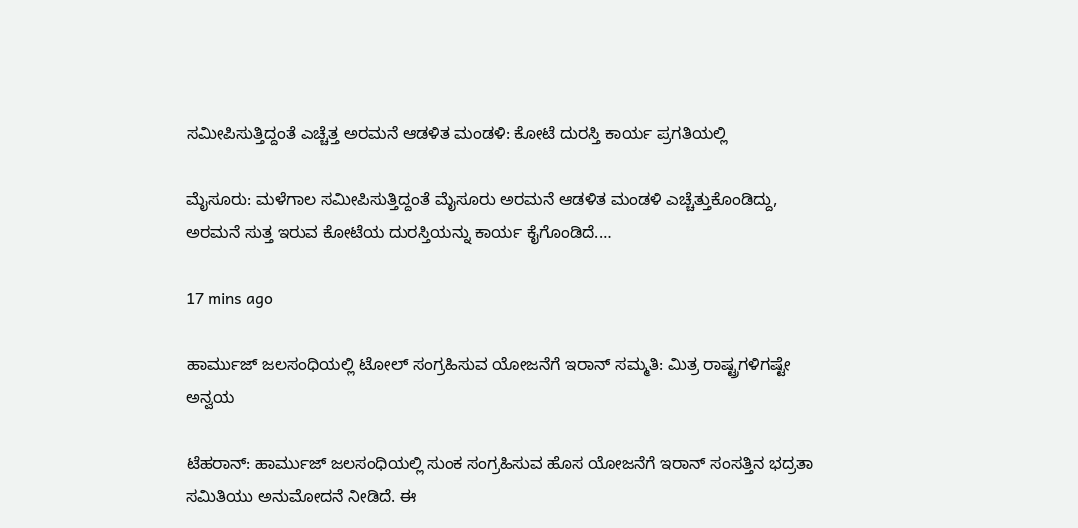ಸಮೀಪಿಸುತ್ತಿದ್ದಂತೆ ಎಚ್ಚೆತ್ತ ಅರಮನೆ ಆಡಳಿತ ಮಂಡಳಿ: ಕೋಟೆ ದುರಸ್ತಿ ಕಾರ್ಯ ಪ್ರಗತಿಯಲ್ಲಿ

ಮೈಸೂರು: ಮಳೆಗಾಲ ಸಮೀಪಿಸುತ್ತಿದ್ದಂತೆ ಮೈಸೂರು ಅರಮನೆ ಆಡಳಿತ ಮಂಡಳಿ ಎಚ್ಚೆತ್ತುಕೊಂಡಿದ್ದು, ಅರಮನೆ ಸುತ್ತ ಇರುವ ಕೋಟೆಯ ದುರಸ್ತಿಯನ್ನು ಕಾರ್ಯ ಕೈಗೊಂಡಿದೆ.…

17 mins ago

ಹಾರ್ಮುಜ್‌ ಜಲಸಂಧಿಯಲ್ಲಿ ಟೋಲ್‌ ಸಂಗ್ರಹಿಸುವ ಯೋಜನೆಗೆ ಇರಾನ್‌ ಸಮ್ಮತಿ: ಮಿತ್ರ ರಾಷ್ಟ್ರಗಳಿಗಷ್ಟೇ ಅನ್ವಯ

ಟೆಹರಾನ್: ಹಾರ್ಮುಜ್‌ ಜಲಸಂಧಿಯಲ್ಲಿ ಸುಂಕ ಸಂಗ್ರಹಿಸುವ ಹೊಸ ಯೋಜನೆಗೆ ಇರಾನ್‌ ಸಂಸತ್ತಿನ ಭದ್ರತಾ ಸಮಿತಿಯು ಅನುಮೋದನೆ ನೀಡಿದೆ. ಈ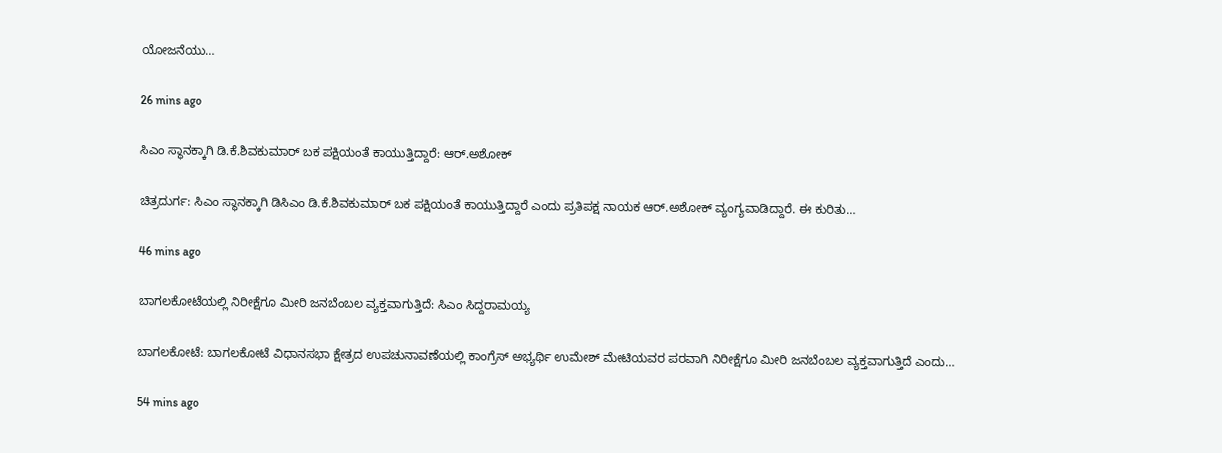ಯೋಜನೆಯು…

26 mins ago

ಸಿಎಂ ಸ್ಥಾನಕ್ಕಾಗಿ ಡಿ.ಕೆ.ಶಿವಕುಮಾರ್‌ ಬಕ ಪಕ್ಷಿಯಂತೆ ಕಾಯುತ್ತಿದ್ದಾರೆ: ಆರ್.ಅಶೋಕ್‌

ಚಿತ್ರದುರ್ಗ: ಸಿಎಂ ಸ್ಥಾನಕ್ಕಾಗಿ ಡಿಸಿಎಂ ಡಿ.ಕೆ.ಶಿವಕುಮಾರ್‌ ಬಕ ಪಕ್ಷಿಯಂತೆ ಕಾಯುತ್ತಿದ್ದಾರೆ ಎಂದು ಪ್ರತಿಪಕ್ಷ ನಾಯಕ ಆರ್.ಅಶೋಕ್‌ ವ್ಯಂಗ್ಯವಾಡಿದ್ದಾರೆ. ಈ ಕುರಿತು…

46 mins ago

ಬಾಗಲಕೋಟೆಯಲ್ಲಿ ನಿರೀಕ್ಷೆಗೂ ಮೀರಿ ಜನಬೆಂಬಲ ವ್ಯಕ್ತವಾಗುತ್ತಿದೆ: ಸಿಎಂ ಸಿದ್ದರಾಮಯ್ಯ

ಬಾಗಲಕೋಟೆ: ಬಾಗಲಕೋಟೆ ವಿಧಾನಸಭಾ ಕ್ಷೇತ್ರದ ಉಪಚುನಾವಣೆಯಲ್ಲಿ ಕಾಂಗ್ರೆಸ್ ಅಭ್ಯರ್ಥಿ ಉಮೇಶ್ ಮೇಟಿಯವರ ಪರವಾಗಿ ನಿರೀಕ್ಷೆಗೂ ಮೀರಿ ಜನಬೆಂಬಲ ವ್ಯಕ್ತವಾಗುತ್ತಿದೆ ಎಂದು…

54 mins ago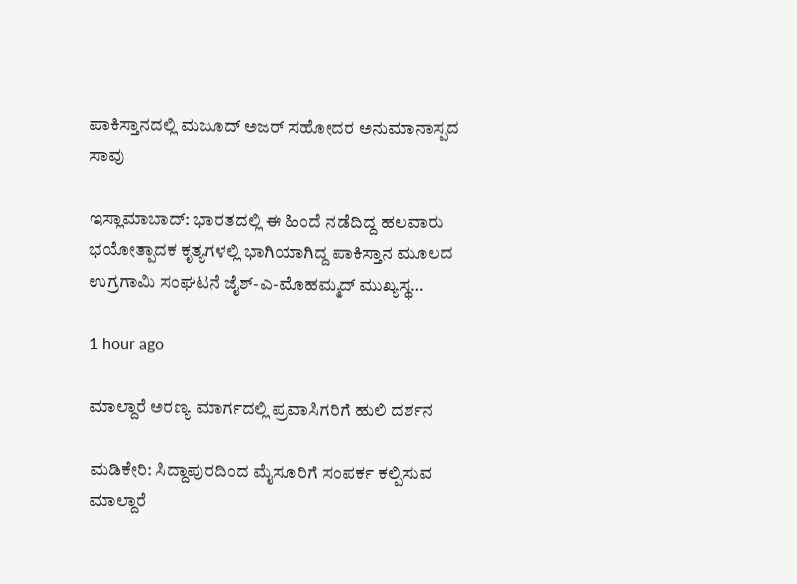ಪಾಕಿಸ್ತಾನದಲ್ಲಿ ಮಜೂದ್‌ ಅಜರ್‌ ಸಹೋದರ ಅನುಮಾನಾಸ್ಪದ ಸಾವು

ಇಸ್ಲಾಮಾಬಾದ್: ಭಾರತದಲ್ಲಿ ಈ ಹಿಂದೆ ನಡೆದಿದ್ದ ಹಲವಾರು ಭಯೋತ್ಪಾದಕ ಕೃತ್ಯಗಳಲ್ಲಿ ಭಾಗಿಯಾಗಿದ್ದ ಪಾಕಿಸ್ತಾನ ಮೂಲದ ಉಗ್ರಗಾಮಿ ಸಂಘಟನೆ ಜೈಶ್-ಎ-ಮೊಹಮ್ಮದ್ ಮುಖ್ಯಸ್ಥ…

1 hour ago

ಮಾಲ್ದಾರೆ ಅರಣ್ಯ ಮಾರ್ಗದಲ್ಲಿ ಪ್ರವಾಸಿಗರಿಗೆ ಹುಲಿ ದರ್ಶನ

ಮಡಿಕೇರಿ: ಸಿದ್ದಾಪುರದಿಂದ ಮೈಸೂರಿಗೆ ಸಂಪರ್ಕ ಕಲ್ಪಿಸುವ ಮಾಲ್ದಾರೆ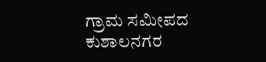ಗ್ರಾಮ ಸಮೀಪದ ಕುಶಾಲನಗರ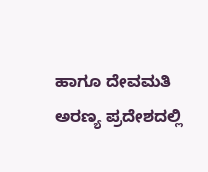ಹಾಗೂ ದೇವಮತಿ ಅರಣ್ಯ ಪ್ರದೇಶದಲ್ಲಿ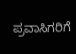ಪ್ರವಾಸಿಗರಿಗೆ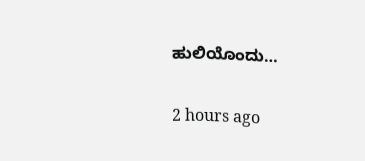ಹುಲಿಯೊಂದು…

2 hours ago